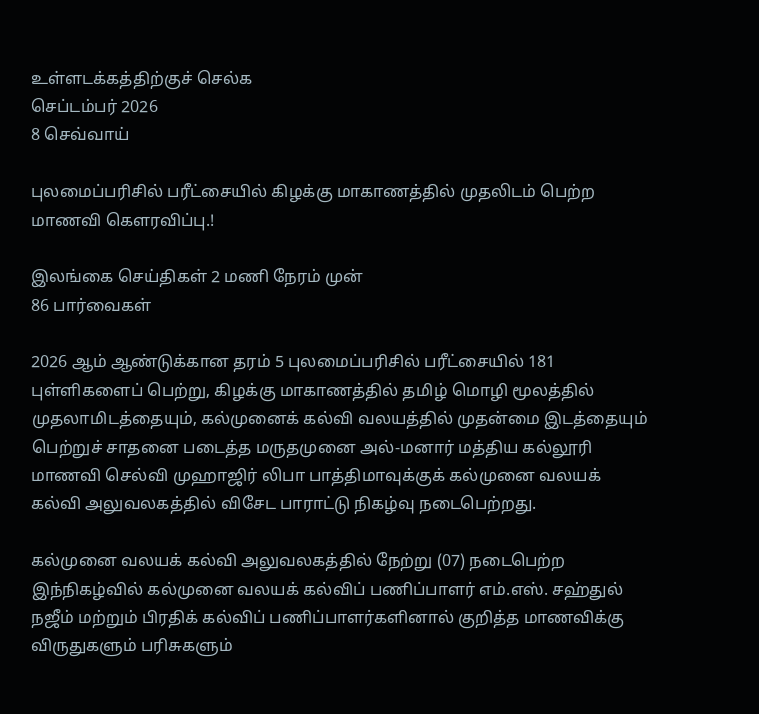உள்ளடக்கத்திற்குச் செல்க
செப்டம்பர் 2026
8 செவ்வாய்

புலமைப்பரிசில் பரீட்சையில் கிழக்கு மாகாணத்தில் முதலிடம் பெற்ற மாணவி கௌரவிப்பு.!

இலங்கை செய்திகள் 2 மணி நேரம் முன்
86 பார்வைகள்

2026 ஆம் ஆண்டுக்கான தரம் 5 புலமைப்பரிசில் பரீட்சையில் 181 புள்ளிகளைப் பெற்று, கிழக்கு மாகாணத்தில் தமிழ் மொழி மூலத்தில் முதலாமிடத்தையும், கல்முனைக் கல்வி வலயத்தில் முதன்மை இடத்தையும் பெற்றுச் சாதனை படைத்த மருதமுனை அல்-மனார் மத்திய கல்லூரி மாணவி செல்வி முஹாஜிர் லிபா பாத்திமாவுக்குக் கல்முனை வலயக் கல்வி அலுவலகத்தில் விசேட பாராட்டு நிகழ்வு நடைபெற்றது.

கல்முனை வலயக் கல்வி அலுவலகத்தில் நேற்று (07) நடைபெற்ற இந்நிகழ்வில் கல்முனை வலயக் கல்விப் பணிப்பாளர் எம்.எஸ். சஹ்துல் நஜீம் மற்றும் பிரதிக் கல்விப் பணிப்பாளர்களினால் குறித்த மாணவிக்கு விருதுகளும் பரிசுகளும்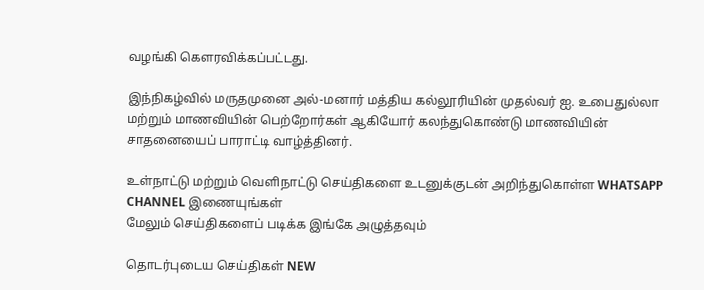வழங்கி கௌரவிக்கப்பட்டது.

இந்நிகழ்வில் மருதமுனை அல்-மனார் மத்திய கல்லூரியின் முதல்வர் ஐ. உபைதுல்லா மற்றும் மாணவியின் பெற்றோர்கள் ஆகியோர் கலந்துகொண்டு மாணவியின் சாதனையைப் பாராட்டி வாழ்த்தினர்.

உள்நாட்டு மற்றும் வெளிநாட்டு செய்திகளை உடனுக்குடன் அறிந்துகொள்ள WHATSAPP CHANNEL இணையுங்கள்
மேலும் செய்திகளைப் படிக்க இங்கே அழுத்தவும்

தொடர்புடைய செய்திகள் NEW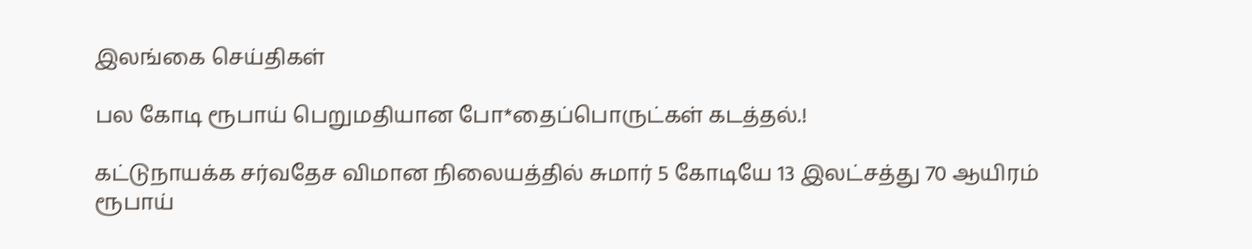இலங்கை செய்திகள்

பல கோடி ரூபாய் பெறுமதியான போ*தைப்பொருட்கள் கடத்தல்.!

கட்டுநாயக்க சர்வதேச விமான நிலையத்தில் சுமார் 5 கோடியே 13 இலட்சத்து 70 ஆயிரம் ரூபாய்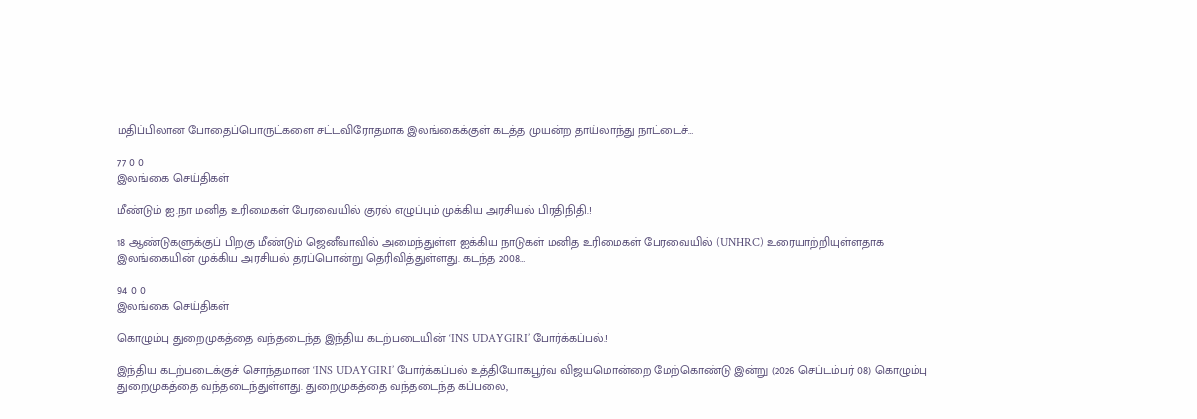மதிப்பிலான போதைப்பொருட்களை சட்டவிரோதமாக இலங்கைக்குள் கடத்த முயன்ற தாய்லாந்து நாட்டைச்…

77 0 0
இலங்கை செய்திகள்

மீண்டும் ஐ.நா மனித உரிமைகள் பேரவையில் குரல் எழுப்பும் முக்கிய அரசியல் பிரதிநிதி.!

18 ஆண்டுகளுக்குப் பிறகு மீண்டும் ஜெனீவாவில் அமைந்துள்ள ஐக்கிய நாடுகள் மனித உரிமைகள் பேரவையில் (UNHRC) உரையாற்றியுள்ளதாக இலங்கையின் முக்கிய அரசியல் தரப்பொன்று தெரிவித்துள்ளது. கடந்த 2008…

94 0 0
இலங்கை செய்திகள்

கொழும்பு துறைமுகத்தை வந்தடைந்த இந்திய கடற்படையின் ‘INS UDAYGIRI’ போர்க்கப்பல்.!

இந்திய கடற்படைக்குச் சொந்தமான ‘INS UDAYGIRI’ போர்க்கப்பல் உத்தியோகபூர்வ விஜயமொன்றை மேற்கொண்டு இன்று (2026 செப்டம்பர் 08) கொழும்பு துறைமுகத்தை வந்தடைந்துள்ளது. துறைமுகத்தை வந்தடைந்த கப்பலை,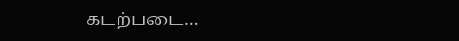கடற்படை…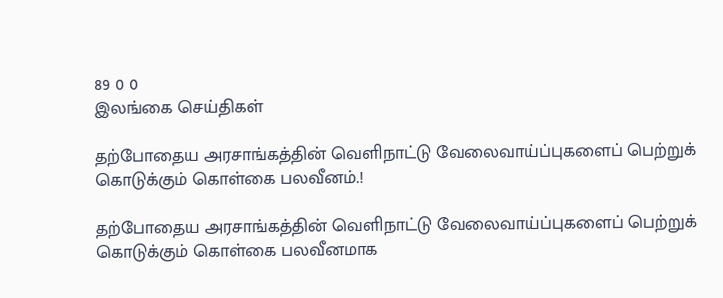89 0 0
இலங்கை செய்திகள்

தற்போதைய அரசாங்கத்தின் வெளிநாட்டு வேலைவாய்ப்புகளைப் பெற்றுக் கொடுக்கும் கொள்கை பலவீனம்.!

தற்போதைய அரசாங்கத்தின் வெளிநாட்டு வேலைவாய்ப்புகளைப் பெற்றுக் கொடுக்கும் கொள்கை பலவீனமாக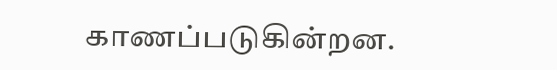காணப்படுகின்றன.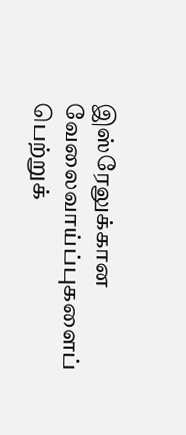இஸ்ரேலுக்கான வேலைவாய்ப்புகளைப் பெற்றுக்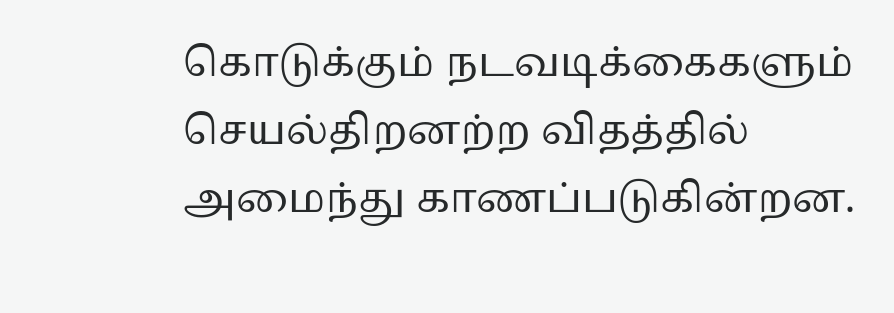கொடுக்கும் நடவடிக்கைகளும் செயல்திறனற்ற விதத்தில் அமைந்து காணப்படுகின்றன.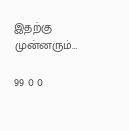இதற்கு முன்னரும்…

99 0 0